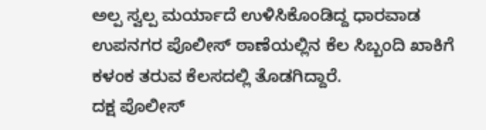ಅಲ್ಪ ಸ್ವಲ್ಪ ಮರ್ಯಾದೆ ಉಳಿಸಿಕೊಂಡಿದ್ದ ಧಾರವಾಡ ಉಪನಗರ ಪೊಲೀಸ್ ಠಾಣೆಯಲ್ಲಿನ ಕೆಲ ಸಿಬ್ಬಂದಿ ಖಾಕಿಗೆ ಕಳಂಕ ತರುವ ಕೆಲಸದಲ್ಲಿ ತೊಡಗಿದ್ದಾರೆ.
ದಕ್ಷ ಪೊಲೀಸ್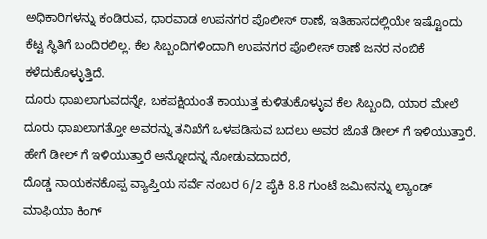ಅಧಿಕಾರಿಗಳನ್ನು ಕಂಡಿರುವ, ಧಾರವಾಡ ಉಪನಗರ ಪೊಲೀಸ್ ಠಾಣೆ, ಇತಿಹಾಸದಲ್ಲಿಯೇ ಇಷ್ಟೊಂದು ಕೆಟ್ಟ ಸ್ಥಿತಿಗೆ ಬಂದಿರಲಿಲ್ಲ. ಕೆಲ ಸಿಬ್ಬಂದಿಗಳಿಂದಾಗಿ ಉಪನಗರ ಪೊಲೀಸ್ ಠಾಣೆ ಜನರ ನಂಬಿಕೆ ಕಳೆದುಕೊಳ್ಳುತ್ತಿದೆ.
ದೂರು ಧಾಖಲಾಗುವದನ್ನೇ, ಬಕಪಕ್ಷಿಯಂತೆ ಕಾಯುತ್ತ ಕುಳಿತುಕೊಳ್ಳುವ ಕೆಲ ಸಿಬ್ಬಂದಿ, ಯಾರ ಮೇಲೆ ದೂರು ಧಾಖಲಾಗತ್ತೋ ಅವರನ್ನು ತನಿಖೆಗೆ ಒಳಪಡಿಸುವ ಬದಲು ಅವರ ಜೊತೆ ಡೀಲ್ ಗೆ ಇಳಿಯುತ್ತಾರೆ. ಹೇಗೆ ಡೀಲ್ ಗೆ ಇಳಿಯುತ್ತಾರೆ ಅನ್ನೋದನ್ನ ನೋಡುವದಾದರೆ,
ದೊಡ್ಡ ನಾಯಕನಕೊಪ್ಪ ವ್ಯಾಪ್ತಿಯ ಸರ್ವೆ ನಂಬರ 6/2 ಪೈಕಿ 8.8 ಗುಂಟೆ ಜಮೀನನ್ನು ಲ್ಯಾಂಡ್ ಮಾಫಿಯಾ ಕಿಂಗ್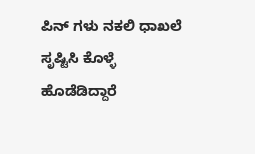ಪಿನ್ ಗಳು ನಕಲಿ ಧಾಖಲೆ ಸೃಷ್ಟಿಸಿ ಕೊಳ್ಳೆ ಹೊಡೆಡಿದ್ದಾರೆ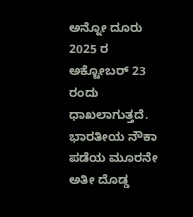ಅನ್ನೋ ದೂರು 2025 ರ ಅಕ್ಟೋಬರ್ 23 ರಂದು ಧಾಖಲಾಗುತ್ತದೆ.
ಭಾರತೀಯ ನೌಕಾ ಪಡೆಯ ಮೂರನೇ ಅತೀ ದೊಡ್ಡ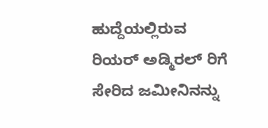ಹುದ್ದೆಯಲ್ಲಿರುವ ರಿಯರ್ ಅಡ್ಮಿರಲ್ ರಿಗೆ ಸೇರಿದ ಜಮೀನಿನನ್ನು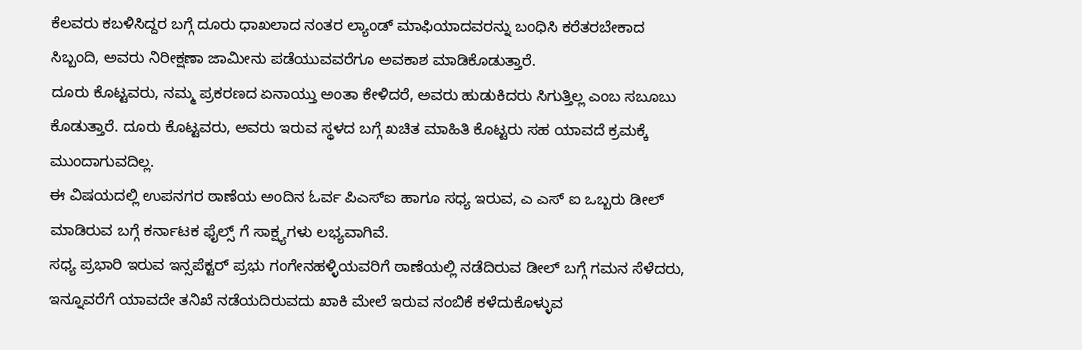ಕೆಲವರು ಕಬಳಿಸಿದ್ದರ ಬಗ್ಗೆ ದೂರು ಧಾಖಲಾದ ನಂತರ ಲ್ಯಾಂಡ್ ಮಾಫಿಯಾದವರನ್ನು ಬಂಧಿಸಿ ಕರೆತರಬೇಕಾದ ಸಿಬ್ಬಂದಿ, ಅವರು ನಿರೀಕ್ಷಣಾ ಜಾಮೀನು ಪಡೆಯುವವರೆಗೂ ಅವಕಾಶ ಮಾಡಿಕೊಡುತ್ತಾರೆ.
ದೂರು ಕೊಟ್ಟವರು, ನಮ್ಮ ಪ್ರಕರಣದ ಏನಾಯ್ತು ಅಂತಾ ಕೇಳಿದರೆ, ಅವರು ಹುಡುಕಿದರು ಸಿಗುತ್ತಿಲ್ಲ ಎಂಬ ಸಬೂಬು ಕೊಡುತ್ತಾರೆ. ದೂರು ಕೊಟ್ಟವರು, ಅವರು ಇರುವ ಸ್ಥಳದ ಬಗ್ಗೆ ಖಚಿತ ಮಾಹಿತಿ ಕೊಟ್ಟರು ಸಹ ಯಾವದೆ ಕ್ರಮಕ್ಕೆ ಮುಂದಾಗುವದಿಲ್ಲ.
ಈ ವಿಷಯದಲ್ಲಿ ಉಪನಗರ ಠಾಣೆಯ ಅಂದಿನ ಓರ್ವ ಪಿಎಸ್ಐ ಹಾಗೂ ಸಧ್ಯ ಇರುವ, ಎ ಎಸ್ ಐ ಒಬ್ಬರು ಡೀಲ್ ಮಾಡಿರುವ ಬಗ್ಗೆ ಕರ್ನಾಟಕ ಫೈಲ್ಸ್ ಗೆ ಸಾಕ್ಷ್ಯಗಳು ಲಭ್ಯವಾಗಿವೆ.
ಸಧ್ಯ ಪ್ರಭಾರಿ ಇರುವ ಇನ್ಸಪೆಕ್ಟರ್ ಪ್ರಭು ಗಂಗೇನಹಳ್ಳಿಯವರಿಗೆ ಠಾಣೆಯಲ್ಲಿ ನಡೆದಿರುವ ಡೀಲ್ ಬಗ್ಗೆ ಗಮನ ಸೆಳೆದರು, ಇನ್ನೂವರೆಗೆ ಯಾವದೇ ತನಿಖೆ ನಡೆಯದಿರುವದು ಖಾಕಿ ಮೇಲೆ ಇರುವ ನಂಬಿಕೆ ಕಳೆದುಕೊಳ್ಳುವ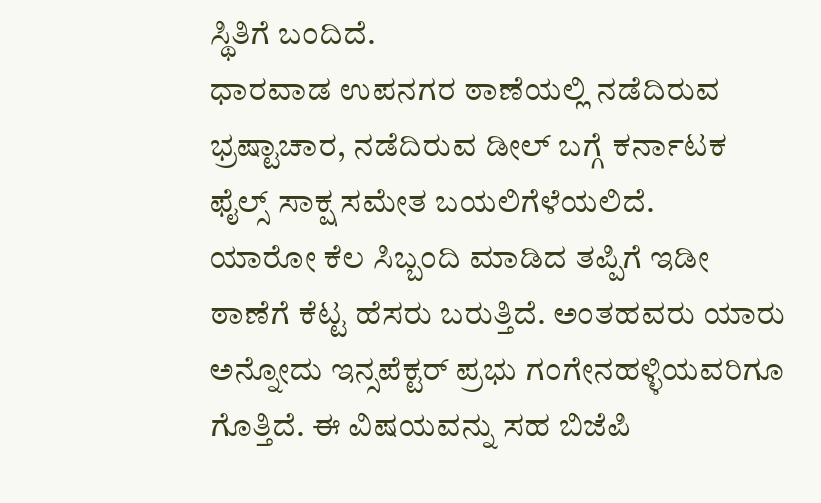ಸ್ಥಿತಿಗೆ ಬಂದಿದೆ.
ಧಾರವಾಡ ಉಪನಗರ ಠಾಣೆಯಲ್ಲಿ ನಡೆದಿರುವ ಭ್ರಷ್ಟಾಚಾರ, ನಡೆದಿರುವ ಡೀಲ್ ಬಗ್ಗೆ ಕರ್ನಾಟಕ ಫೈಲ್ಸ್ ಸಾಕ್ಷ ಸಮೇತ ಬಯಲಿಗೆಳೆಯಲಿದೆ.
ಯಾರೋ ಕೆಲ ಸಿಬ್ಬಂದಿ ಮಾಡಿದ ತಪ್ಪಿಗೆ ಇಡೀ ಠಾಣೆಗೆ ಕೆಟ್ಟ ಹೆಸರು ಬರುತ್ತಿದೆ. ಅಂತಹವರು ಯಾರು ಅನ್ನೋದು ಇನ್ಸಪೆಕ್ಟರ್ ಪ್ರಭು ಗಂಗೇನಹಳ್ಳಿಯವರಿಗೂ ಗೊತ್ತಿದೆ. ಈ ವಿಷಯವನ್ನು ಸಹ ಬಿಜೆಪಿ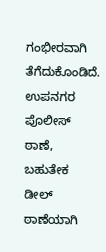ಗಂಭೀರವಾಗಿ ತೆಗೆದುಕೊಂಡಿದೆ.
ಉಪನಗರ ಪೊಲೀಸ್ ಠಾಣೆ, ಬಹುತೇಕ ಡೀಲ್ ಠಾಣೆಯಾಗಿ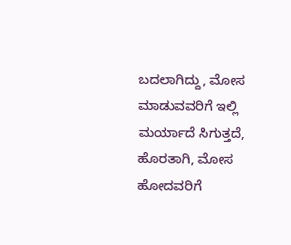ಬದಲಾಗಿದ್ದು, ಮೋಸ ಮಾಡುವವರಿಗೆ ಇಲ್ಲಿ ಮರ್ಯಾದೆ ಸಿಗುತ್ತದೆ, ಹೊರತಾಗಿ, ಮೋಸ ಹೋದವರಿಗೆ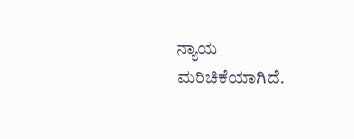ನ್ಯಾಯ ಮರಿಚಿಕೆಯಾಗಿದೆ.